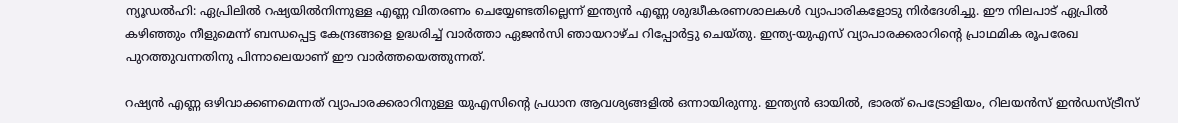ന്യൂഡൽഹി: ഏപ്രിലിൽ റഷ്യയിൽനിന്നുള്ള എണ്ണ വിതരണം ചെയ്യേണ്ടതില്ലെന്ന് ഇന്ത്യൻ എണ്ണ ശുദ്ധീകരണശാലകൾ വ്യാപാരികളോടു നിർദേശിച്ചു. ഈ നിലപാട് ഏപ്രിൽ കഴിഞ്ഞും നീളുമെന്ന് ബന്ധപ്പെട്ട കേന്ദ്രങ്ങളെ ഉദ്ധരിച്ച് വാർത്താ ഏജൻസി ഞായറാഴ്ച റിപ്പോർട്ടു ചെയ്തു. ഇന്ത്യ-യുഎസ് വ്യാപാരക്കരാറിന്‍റെ പ്രാഥമിക രൂപരേഖ പുറത്തുവന്നതിനു പിന്നാലെയാണ് ഈ വാർത്തയെത്തുന്നത്.

റഷ്യൻ എണ്ണ ഒഴിവാക്കണമെന്നത് വ്യാപാരക്കരാറിനുള്ള യുഎസിന്‍റെ പ്രധാന ആവശ്യങ്ങളിൽ ഒന്നായിരുന്നു. ഇന്ത്യൻ ഓയിൽ, ഭാരത് പെട്രോളിയം, റിലയൻസ് ഇൻഡസ്ട്രീസ്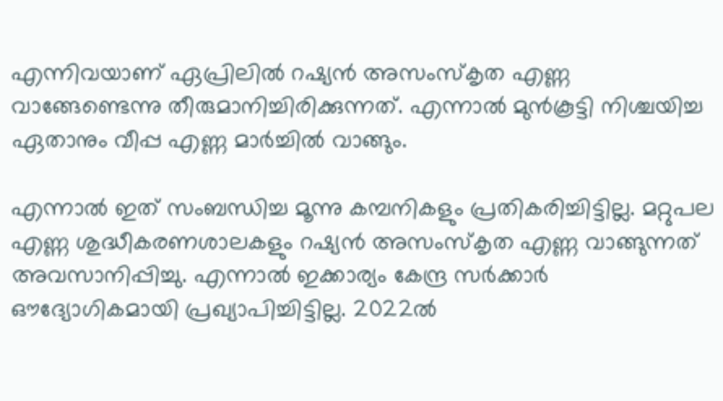എന്നിവയാണ് ഏപ്രിലിൽ റഷ്യൻ അസംസ്‌കൃത എണ്ണ വാങ്ങേണ്ടെന്നു തീരുമാനിച്ചിരിക്കുന്നത്. എന്നാൽ മുൻകൂട്ടി നിശ്ചയിച്ച ഏതാനും വീപ്പ എണ്ണ മാർച്ചിൽ വാങ്ങും.

എന്നാൽ ഇത് സംബന്ധിച്ച മൂന്നു കമ്പനികളും പ്രതികരിച്ചിട്ടില്ല. മറ്റുപല എണ്ണ ശുദ്ധീകരണശാലകളും റഷ്യൻ അസംസ്‌കൃത എണ്ണ വാങ്ങുന്നത് അവസാനിപ്പിച്ചു. എന്നാൽ ഇക്കാര്യം കേന്ദ്ര സർക്കാർ ഔദ്യോഗികമായി പ്രഖ്യാപിച്ചിട്ടില്ല. 2022ൽ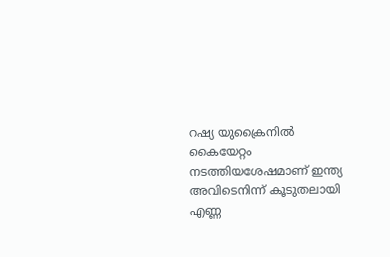റഷ്യ യുക്രൈനിൽ കൈയേറ്റം നടത്തിയശേഷമാണ് ഇന്ത്യ അവിടെനിന്ന് കൂടുതലായി എണ്ണ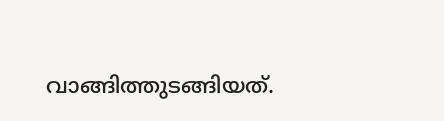വാങ്ങിത്തുടങ്ങിയത്.